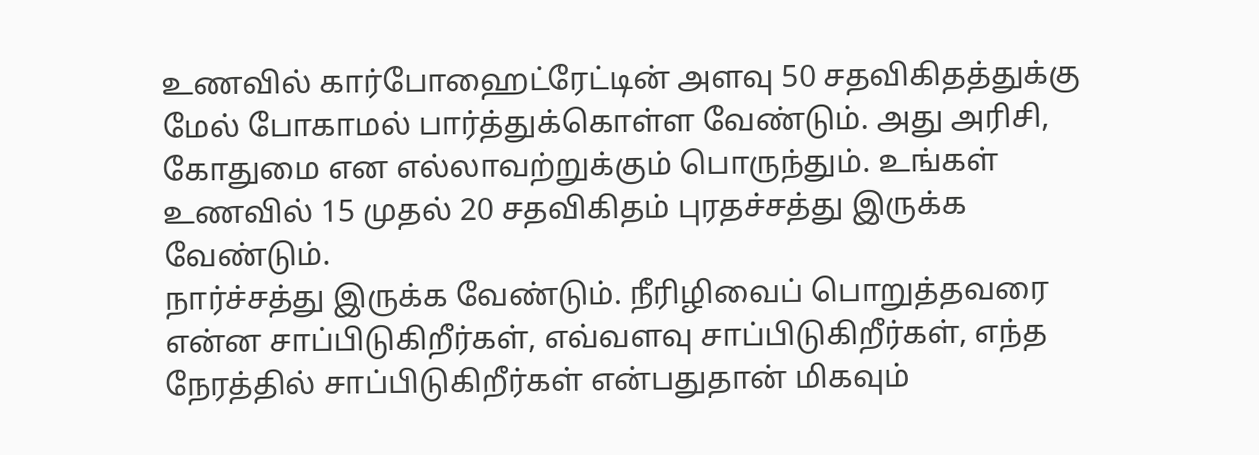உணவில் கார்போஹைட்ரேட்டின் அளவு 50 சதவிகிதத்துக்கு மேல் போகாமல் பார்த்துக்கொள்ள வேண்டும். அது அரிசி, கோதுமை என எல்லாவற்றுக்கும் பொருந்தும். உங்கள் உணவில் 15 முதல் 20 சதவிகிதம் புரதச்சத்து இருக்க வேண்டும்.
நார்ச்சத்து இருக்க வேண்டும். நீரிழிவைப் பொறுத்தவரை என்ன சாப்பிடுகிறீர்கள், எவ்வளவு சாப்பிடுகிறீர்கள், எந்த நேரத்தில் சாப்பிடுகிறீர்கள் என்பதுதான் மிகவும்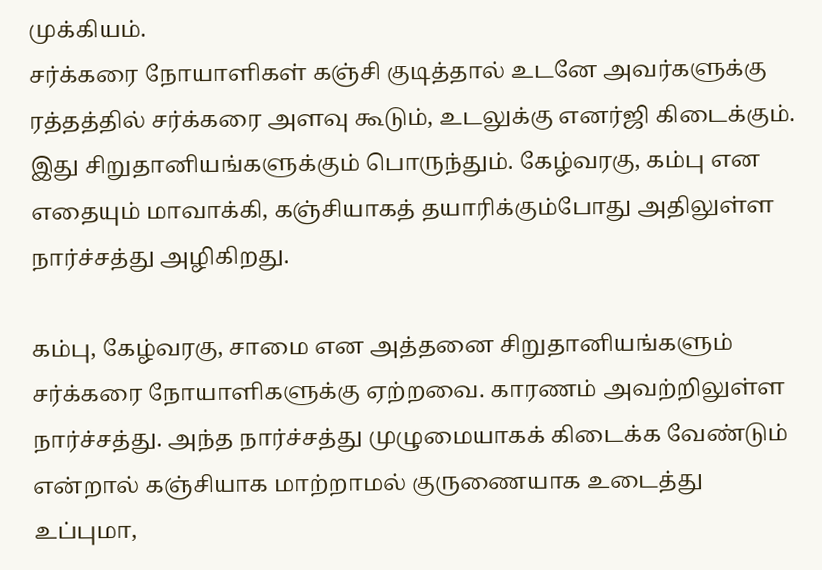முக்கியம்.
சர்க்கரை நோயாளிகள் கஞ்சி குடித்தால் உடனே அவர்களுக்கு ரத்தத்தில் சர்க்கரை அளவு கூடும், உடலுக்கு எனர்ஜி கிடைக்கும். இது சிறுதானியங்களுக்கும் பொருந்தும். கேழ்வரகு, கம்பு என எதையும் மாவாக்கி, கஞ்சியாகத் தயாரிக்கும்போது அதிலுள்ள நார்ச்சத்து அழிகிறது.

கம்பு, கேழ்வரகு, சாமை என அத்தனை சிறுதானியங்களும் சர்க்கரை நோயாளிகளுக்கு ஏற்றவை. காரணம் அவற்றிலுள்ள நார்ச்சத்து. அந்த நார்ச்சத்து முழுமையாகக் கிடைக்க வேண்டும் என்றால் கஞ்சியாக மாற்றாமல் குருணையாக உடைத்து உப்புமா,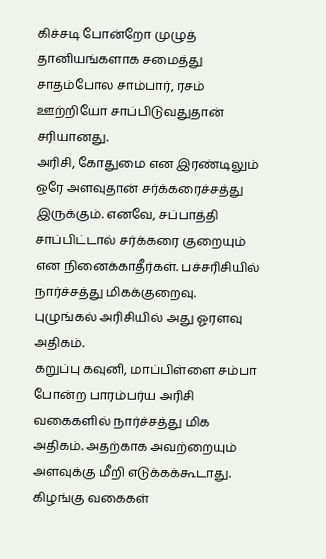கிச்சடி போன்றோ முழுத் தானியங்களாக சமைத்து சாதம்போல சாம்பார், ரசம் ஊற்றியோ சாப்பிடுவதுதான் சரியானது.
அரிசி, கோதுமை என இரண்டிலும் ஒரே அளவுதான் சர்க்கரைச்சத்து இருக்கும். எனவே, சப்பாத்தி சாப்பிட்டால் சர்க்கரை குறையும் என நினைக்காதீர்கள். பச்சரிசியில் நார்ச்சத்து மிகக்குறைவு. புழுங்கல் அரிசியில் அது ஓரளவு அதிகம்.
கறுப்பு கவுனி, மாப்பிள்ளை சம்பா போன்ற பாரம்பர்ய அரிசி வகைகளில் நார்ச்சத்து மிக அதிகம். அதற்காக அவற்றையும் அளவுக்கு மீறி எடுக்கக்கூடாது. கிழங்கு வகைகள்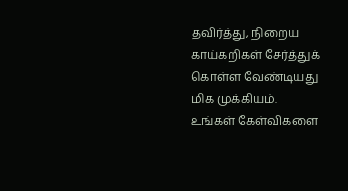தவிர்த்து, நிறைய காய்கறிகள் சேர்த்துக் கொள்ள வேண்டியது மிக முக்கியம்.
உங்கள் கேள்விகளை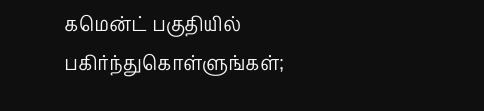கமென்ட் பகுதியில் பகிர்ந்துகொள்ளுங்கள்;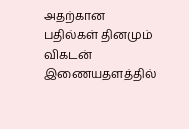அதற்கான பதில்கள் தினமும் விகடன் இணையதளத்தில்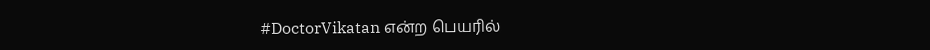#DoctorVikatan என்ற பெயரில்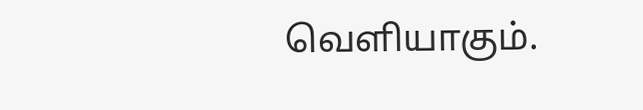வெளியாகும்.